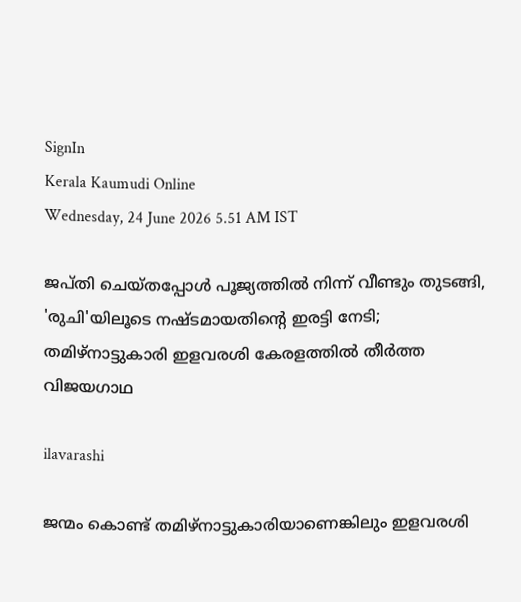SignIn
Kerala Kaumudi Online
Wednesday, 24 June 2026 5.51 AM IST

ജപ്തി ചെയ്‌തപ്പോൾ പൂജ്യത്തിൽ നിന്ന് വീണ്ടും തുടങ്ങി, 'രുചി'യിലൂടെ നഷ്ടമായതിന്റെ ഇരട്ടി നേടി; തമിഴ്നാട്ടുകാരി ഇളവരശി കേരളത്തിൽ തീർത്ത വിജയഗാഥ

ilavarashi

ജന്മം കൊണ്ട് തമി‌ഴ്‌നാട്ടുകാരിയാണെങ്കിലും ഇളവരശി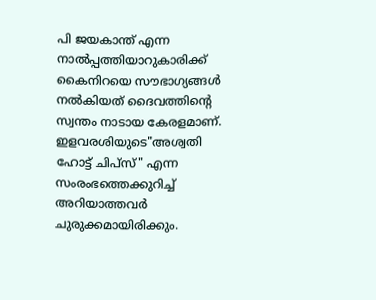പി ജയകാന്ത് എന്ന നാൽപ്പത്തിയാറുകാരിക്ക് കൈനിറയെ സൗഭാഗ്യങ്ങൾ നൽകിയത് ദൈവത്തിന്റെ സ്വന്തം നാടായ കേരളമാണ്. ഇളവരശിയുടെ"അശ്വതി ഹോട്ട് ചിപ്സ്" എന്ന സംരംഭത്തെക്കുറിച്ച് അറിയാത്തവർ ചുരുക്കമായിരിക്കും.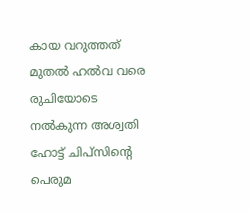കായ വറുത്തത് മുതൽ ഹൽവ വരെ രുചിയോടെ നൽകുന്ന അശ്വതി ഹോട്ട് ചിപ്‌സിന്റെ പെരുമ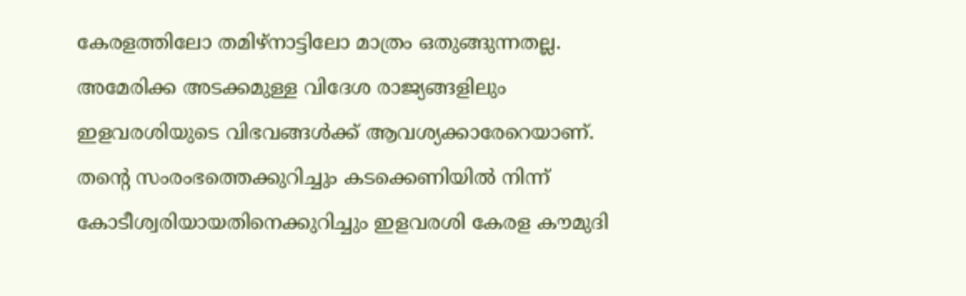കേരളത്തിലോ തമിഴ്‌നാട്ടിലോ മാത്രം ഒതുങ്ങുന്നതല്ല. അമേരിക്ക അടക്കമുള്ള വിദേശ രാജ്യങ്ങളിലും ഇളവരശിയുടെ വിഭവങ്ങൾക്ക് ആവശ്യക്കാരേറെയാണ്. തന്റെ സംരംഭത്തെക്കുറിച്ചും കടക്കെണിയിൽ നിന്ന് കോടീശ്വരിയായതിനെക്കുറിച്ചും ഇളവരശി കേരള കൗമുദി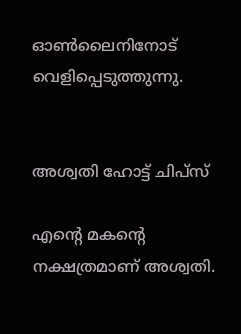ഓൺലൈനിനോട് വെളിപ്പെടുത്തുന്നു.


അശ്വതി ഹോട്ട് ചിപ്സ്

എന്റെ മകന്റെ നക്ഷത്രമാണ് അശ്വതി.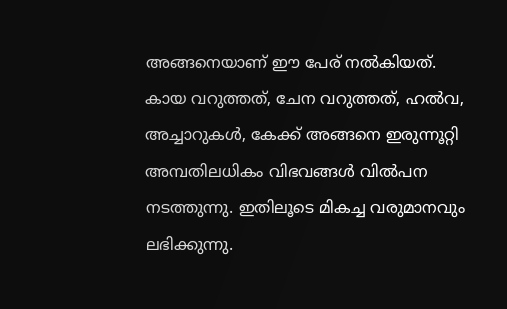അങ്ങനെയാണ് ഈ പേര് നൽകിയത്. കായ വറുത്തത്, ചേന വറുത്തത്, ഹൽവ, അച്ചാറുകൾ, കേക്ക് അങ്ങനെ ഇരുന്നൂറ്റി അമ്പതിലധികം വിഭവങ്ങൾ വിൽപന നടത്തുന്നു. ഇതിലൂടെ മികച്ച വരുമാനവും ലഭിക്കുന്നു.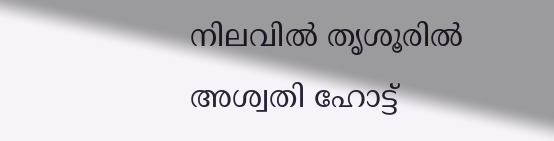നിലവിൽ തൃശൂരിൽ അശ്വതി ഹോട്ട്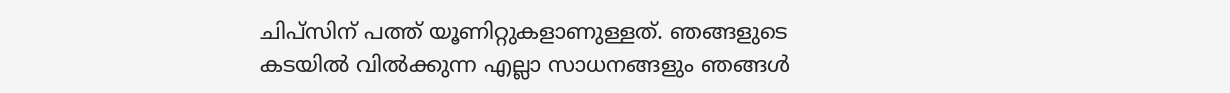ചിപ്സിന് പത്ത് യൂണിറ്റുകളാണുള്ളത്. ഞങ്ങളുടെ കടയിൽ വിൽക്കുന്ന എല്ലാ സാധനങ്ങളും ഞങ്ങൾ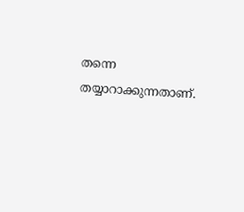തന്നെ തയ്യാറാക്കുന്നതാണ്.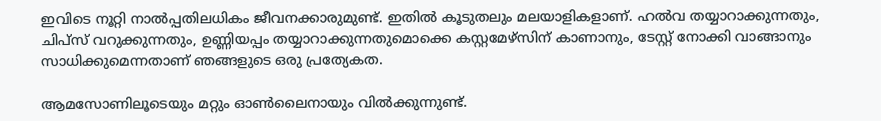ഇവിടെ നൂറ്റി നാൽപ്പതിലധികം ജീവനക്കാരുമുണ്ട്. ഇതിൽ കൂടുതലും മലയാളികളാണ്. ഹൽവ തയ്യാറാക്കുന്നതും, ചിപ്സ് വറുക്കുന്നതും, ഉണ്ണിയപ്പം തയ്യാറാക്കുന്നതുമൊക്കെ കസ്റ്റമേഴ്സിന് കാണാനും, ടേസ്റ്റ് നോക്കി വാങ്ങാനും സാധിക്കുമെന്നതാണ് ഞങ്ങളുടെ ഒരു പ്രത്യേകത.

ആമസോണിലൂടെയും മറ്റും ഓൺലൈനായും വിൽക്കുന്നുണ്ട്.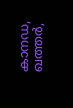കാനഡ, ഖത്തർ,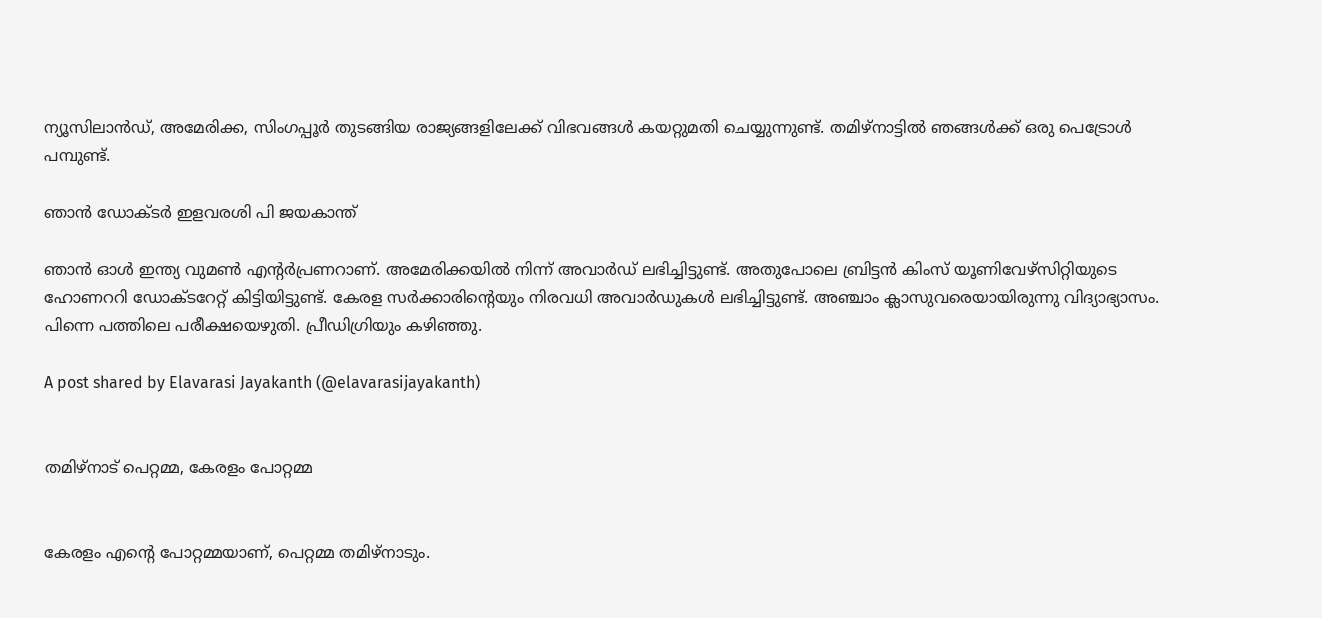ന്യൂസിലാൻഡ്, അമേരിക്ക, സിംഗപ്പൂർ തുടങ്ങിയ രാജ്യങ്ങളിലേക്ക് വിഭവങ്ങൾ കയറ്റുമതി ചെയ്യുന്നുണ്ട്. തമിഴ്നാട്ടിൽ ഞങ്ങൾക്ക് ഒരു പെട്രോൾ പമ്പുണ്ട്.

ഞാൻ ഡോക്ടർ ഇളവരശി പി ജയകാന്ത്

ഞാൻ ഓൾ ഇന്ത്യ വുമൺ എന്റർപ്രണറാണ്. അമേരിക്കയിൽ നിന്ന് അവാർഡ് ലഭിച്ചിട്ടുണ്ട്. അതുപോലെ ബ്രിട്ടൻ കിംസ് യൂണിവേഴ്സിറ്റിയുടെ ഹോണററി ഡോക്ടറേറ്റ് കിട്ടിയിട്ടുണ്ട്. കേരള സർക്കാരിന്റെയും നിരവധി അവാർഡുകൾ ലഭിച്ചിട്ടുണ്ട്. അഞ്ചാം ക്ലാസുവരെയായിരുന്നു വിദ്യാഭ്യാസം. പിന്നെ പത്തിലെ പരീക്ഷയെഴുതി. പ്രീഡിഗ്രിയും കഴിഞ്ഞു.

A post shared by Elavarasi Jayakanth (@elavarasijayakanth)


തമിഴ്നാട് പെറ്റമ്മ, കേരളം പോറ്റമ്മ


കേരളം എന്റെ പോറ്റമ്മയാണ്, പെറ്റമ്മ തമിഴ്നാടും.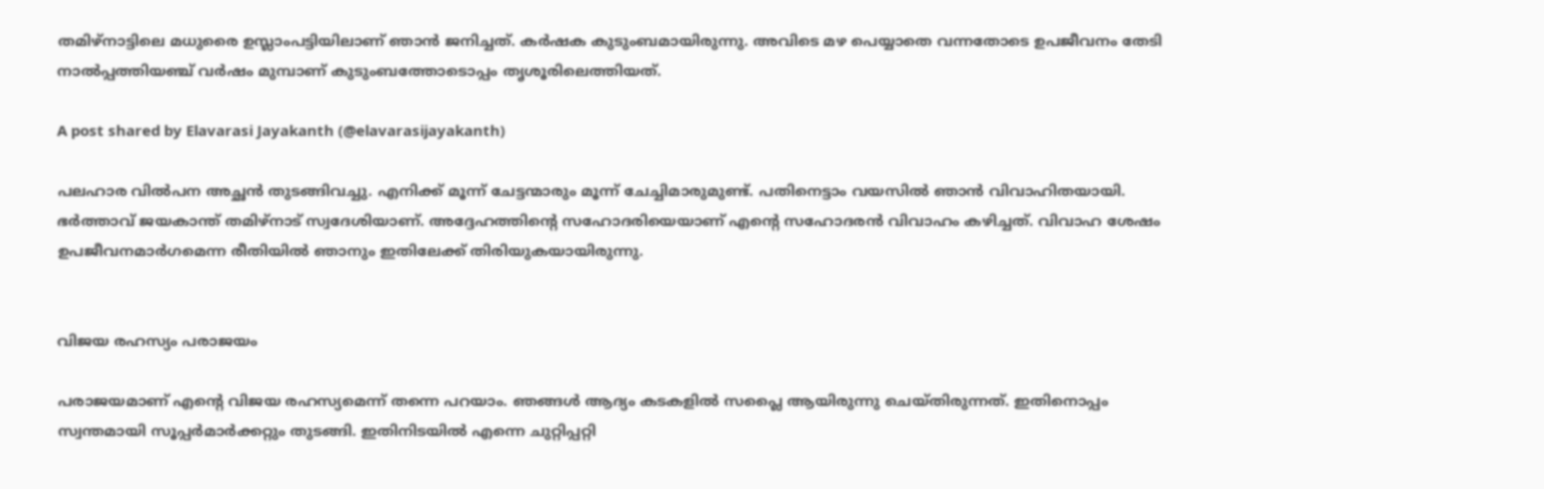തമിഴ്‌നാട്ടിലെ മധുരൈ ഉസ്ലാംപട്ടിയിലാണ് ഞാൻ ജനിച്ചത്. കർഷക കുടുംബമായിരുന്നു. അവിടെ മഴ പെയ്യാതെ വന്നതോടെ ഉപജീവനം തേടി നാൽപ്പത്തിയഞ്ച് വർഷം മുമ്പാണ് കുടുംബത്തോടൊപ്പം തൃശൂരിലെത്തിയത്.

A post shared by Elavarasi Jayakanth (@elavarasijayakanth)

പലഹാര വിൽപന അച്ഛൻ തുടങ്ങിവച്ചു. എനിക്ക് മൂന്ന് ചേട്ടന്മാരും മൂന്ന് ചേച്ചിമാരുമുണ്ട്. പതിനെട്ടാം വയസിൽ ഞാൻ വിവാഹിതയായി. ഭർത്താവ് ജയകാന്ത് തമിഴ്നാട് സ്വദേശിയാണ്. അദ്ദേഹത്തിന്റെ സഹോദരിയെയാണ് എന്റെ സഹോദരൻ വിവാഹം കഴിച്ചത്. വിവാഹ ശേഷം ഉപജീവനമാർഗമെന്ന രീതിയിൽ ഞാനും ഇതിലേക്ക് തിരിയുകയായിരുന്നു.


വിജയ രഹസ്യം പരാജയം

പരാജയമാണ് എന്റെ വിജയ രഹസ്യമെന്ന് തന്നെ പറയാം. ഞങ്ങൾ ആദ്യം കടകളിൽ സപ്ലൈ ആയിരുന്നു ചെയ്തിരുന്നത്. ഇതിനൊപ്പം സ്വന്തമായി സൂപ്പർമാർക്കറ്റും തുടങ്ങി. ഇതിനിടയിൽ എന്നെ ചുറ്റിപ്പറ്റി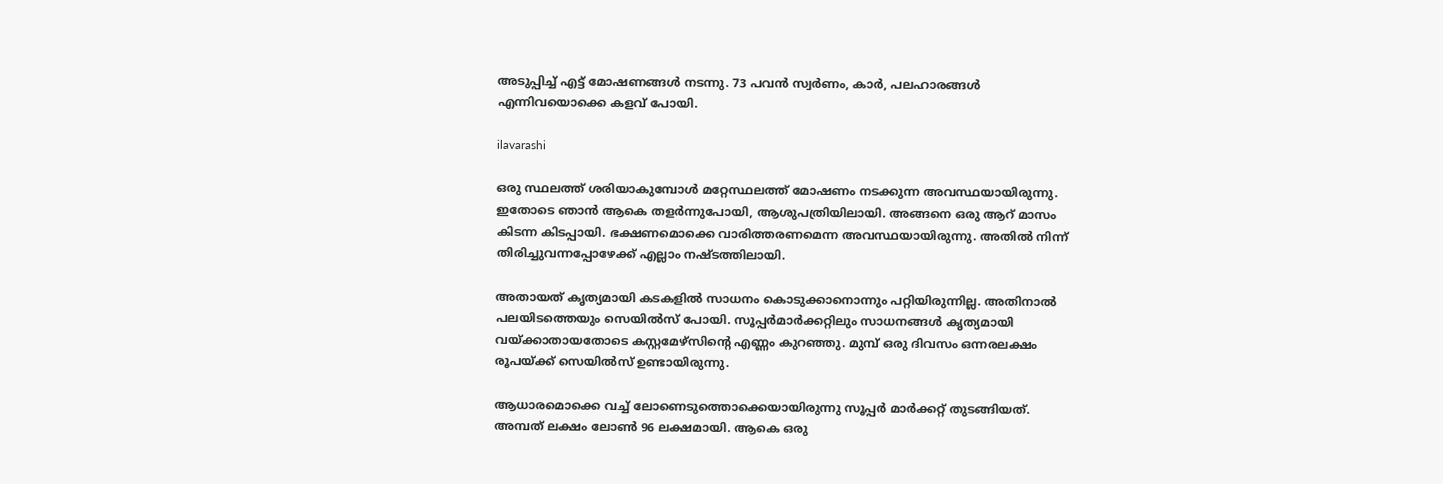അടുപ്പിച്ച് എട്ട് മോഷണങ്ങൾ നടന്നു. 73 പവൻ സ്വർണം, കാർ, പലഹാരങ്ങൾ എന്നിവയൊക്കെ കളവ് പോയി.

ilavarashi

ഒരു സ്ഥലത്ത് ശരിയാകുമ്പോൾ മറ്റേസ്ഥലത്ത് മോഷണം നടക്കുന്ന അവസ്ഥയായിരുന്നു. ഇതോടെ ഞാൻ ആകെ തളർന്നുപോയി, ആശുപത്രിയിലായി. അങ്ങനെ ഒരു ആറ് മാസം കിടന്ന കിടപ്പായി. ഭക്ഷണമൊക്കെ വാരിത്തരണമെന്ന അവസ്ഥയായിരുന്നു. അതിൽ നിന്ന് തിരിച്ചുവന്നപ്പോഴേക്ക് എല്ലാം നഷ്ടത്തിലായി.

അതായത് കൃത്യമായി കടകളിൽ സാധനം കൊടുക്കാനൊന്നും പറ്റിയിരുന്നില്ല. അതിനാൽ പലയിടത്തെയും സെയിൽസ് പോയി. സൂപ്പർമാർക്കറ്റിലും സാധനങ്ങൾ കൃത്യമായി വയ്ക്കാതായതോടെ കസ്റ്റമേഴ്സിന്റെ എണ്ണം കുറഞ്ഞു. മുമ്പ് ഒരു ദിവസം ഒന്നരലക്ഷം രൂപയ്ക്ക് സെയിൽസ് ഉണ്ടായിരുന്നു.

ആധാരമൊക്കെ വച്ച് ലോണെടുത്തൊക്കെയായിരുന്നു സൂപ്പർ മാർക്കറ്റ് തുടങ്ങിയത്. അമ്പത് ലക്ഷം ലോൺ 96 ലക്ഷമായി. ആകെ ഒരു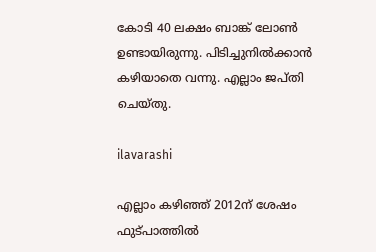കോടി 40 ലക്ഷം ബാങ്ക് ലോൺ ഉണ്ടായിരുന്നു. പിടിച്ചുനിൽക്കാൻ കഴിയാതെ വന്നു. എല്ലാം ജപ്തി ചെയ്തു.

ilavarashi

എല്ലാം കഴിഞ്ഞ് 2012ന് ശേഷം ഫുട്‌പാത്തിൽ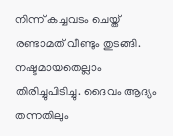നിന്ന് കച്ചവടം ചെയ്ത് രണ്ടാമത് വീണ്ടും തുടങ്ങി. നഷ്ടമായതെല്ലാം തിരിച്ചുപിടിച്ചു. ദൈവം ആദ്യം തന്നതിലും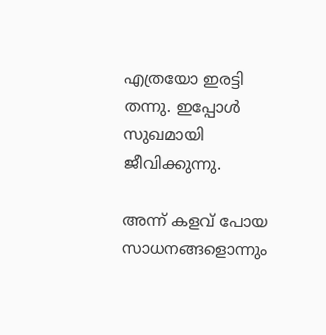എത്രയോ ഇരട്ടി തന്നു. ഇപ്പോൾ സുഖമായി ജീവിക്കുന്നു.

അന്ന് കളവ് പോയ സാധനങ്ങളൊന്നും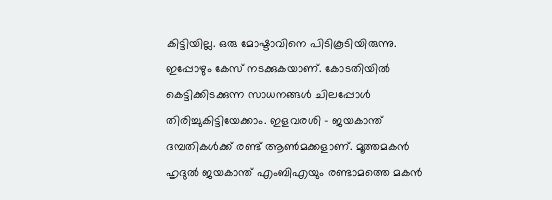കിട്ടിയില്ല. ഒരു മോഷ്ടാവിനെ പിടികൂടിയിരുന്നു. ഇപ്പോഴും കേസ് നടക്കുകയാണ്. കോടതിയിൽ കെട്ടിക്കിടക്കുന്ന സാധനങ്ങൾ ചിലപ്പോൾ തിരിച്ചുകിട്ടിയേക്കാം. ഇളവരശി - ജയകാന്ത് ദമ്പതികൾക്ക് രണ്ട് ആൺമക്കളാണ്. മൂത്തമകൻ ഹൃദുൽ ജയകാന്ത് എംബിഎയും രണ്ടാമത്തെ മകൻ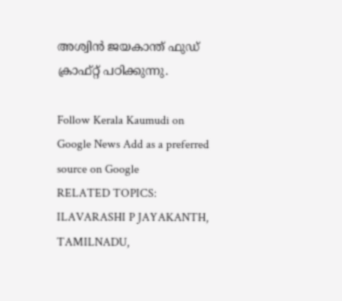അശ്വിൻ ജയകാന്ത് ഫുഡ് ക്രാഫ്റ്റ് പഠിക്കുന്നു.

Follow Kerala Kaumudi on Google News Add as a preferred source on Google
RELATED TOPICS: ILAVARASHI P JAYAKANTH, TAMILNADU,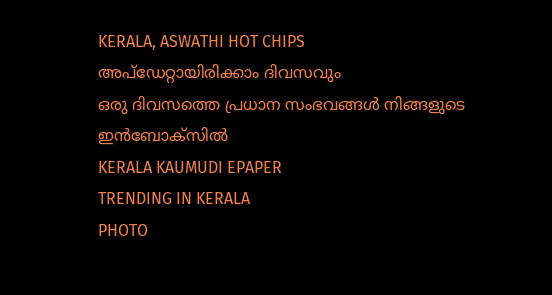KERALA, ASWATHI HOT CHIPS
അപ്ഡേറ്റായിരിക്കാം ദിവസവും
ഒരു ദിവസത്തെ പ്രധാന സംഭവങ്ങൾ നിങ്ങളുടെ ഇൻബോക്സിൽ
KERALA KAUMUDI EPAPER
TRENDING IN KERALA
PHOTO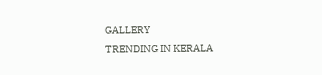GALLERY
TRENDING IN KERALA